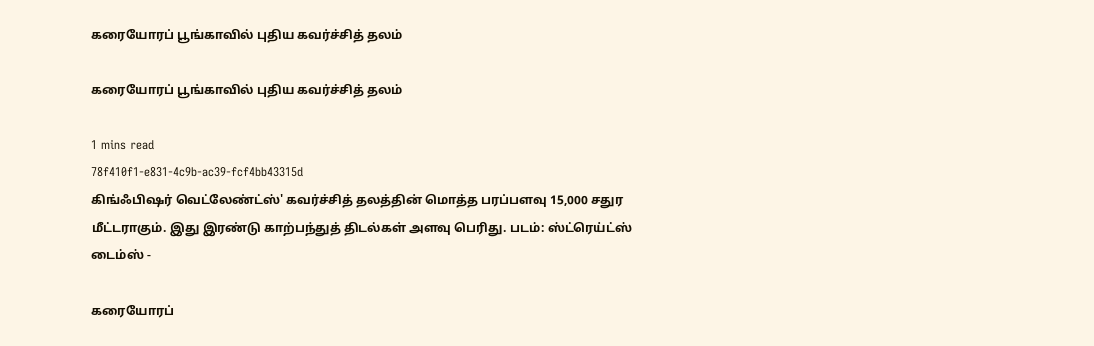கரையோரப் பூங்காவில் புதிய கவர்ச்சித் தலம்

கரையோரப் பூங்காவில் புதிய கவர்ச்சித் தலம்

1 mins read
78f410f1-e831-4c9b-ac39-fcf4bb43315d
கிங்ஃபிஷர் வெட்லேண்ட்ஸ்' கவர்ச்சித் தலத்தின் மொத்த பரப்பளவு 15,000 சதுர மீட்டராகும். இது இரண்டு காற்பந்துத் திடல்கள் அளவு பெரிது. படம்: ஸ்ட்ரெய்ட்ஸ் டைம்ஸ் -

கரையோரப்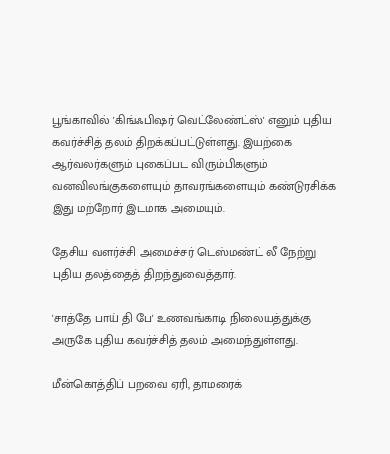பூங்காவில் 'கிங்ஃபிஷர் வெட்லேண்ட்ஸ்' எனும் புதிய கவர்ச்சித் தலம் திறக்கப்பட்டுள்ளது. இயற்கை ஆர்வலர்களும் புகைப்பட விரும்பிகளும் வனவிலங்குகளையும் தாவரங்களையும் கண்டுரசிக்க இது மற்றோர் இடமாக அமையும்.

தேசிய வளர்ச்சி அமைச்சர் டெஸ்மண்ட் லீ நேற்று புதிய தலத்தைத் திறந்துவைத்தார்.

'சாத்தே பாய் தி பே' உணவங்காடி நிலையத்துக்கு அருகே புதிய கவர்ச்சித் தலம் அமைந்துள்ளது.

மீன்கொத்திப் பறவை ஏரி, தாமரைக்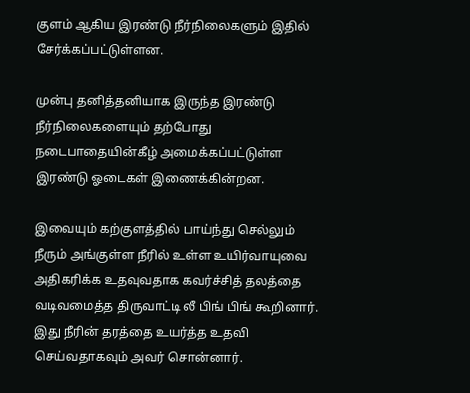குளம் ஆகிய இரண்டு நீர்நிலைகளும் இதில் சேர்க்கப்பட்டுள்ளன.

முன்பு தனித்தனியாக இருந்த இரண்டு நீர்நிலைகளையும் தற்போது நடைபாதையின்கீழ் அமைக்கப்பட்டுள்ள இரண்டு ஓடைகள் இணைக்கின்றன.

இவையும் கற்குளத்தில் பாய்ந்து செல்லும் நீரும் அங்குள்ள நீரில் உள்ள உயிர்வாயுவை அதிகரிக்க உதவுவதாக கவர்ச்சித் தலத்தை வடிவமைத்த திருவாட்டி லீ பிங் பிங் கூறினார். இது நீரின் தரத்தை உயர்த்த உதவி செய்வதாகவும் அவர் சொன்னார்.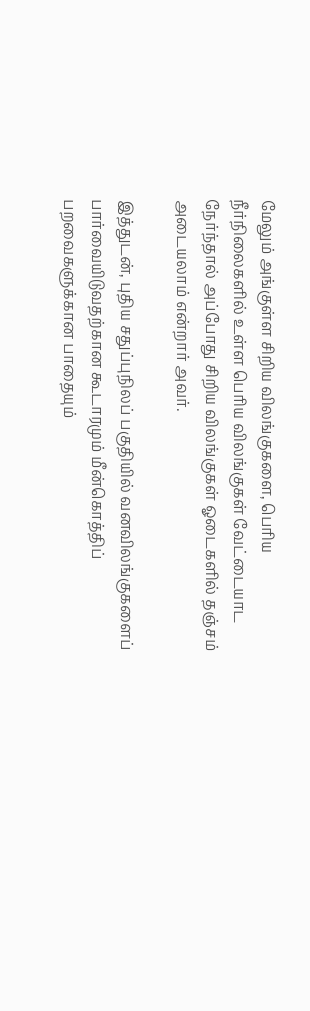மேலும் அங்குள்ள சிறிய விலங்குகளை, பெரிய நீர்நிலைகளில் உள்ள பெரிய விலங்குகள் வேட்டையாட நேர்ந்தால் அப்போது சிறிய விலங்குகள் ஓடைகளில் தஞ்சம் அடையலாம் என்றார் அவர்.

இத்துடன், புதிய சதுப்புநிலப் பகுதியில் வனவிலங்குகளைப் பார்வையிடுவதற்கான கூடாரமும் மீன்கொத்திப் பறவைகளுக்கான பாதையும்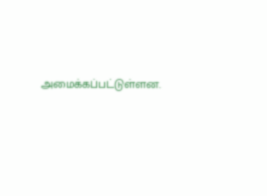அமைக்கப்பட்டுள்ளன.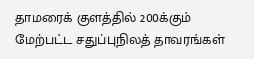தாமரைக் குளத்தில் 200க்கும் மேற்பட்ட சதுப்புநிலத் தாவரங்கள்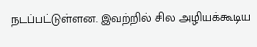நடப்பட்டுள்ளன. இவற்றில் சில அழியக்கூடிய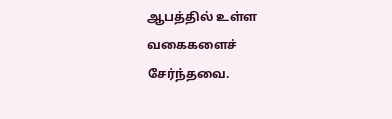ஆபத்தில் உள்ள வகைகளைச் சேர்ந்தவை.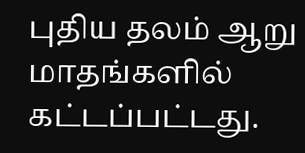புதிய தலம் ஆறு மாதங்களில் கட்டப்பட்டது.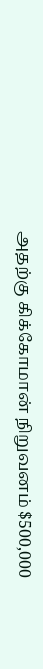அதற்கு கிக்கோமான் நிறுவனம் $500,000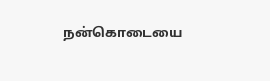நன்கொடையை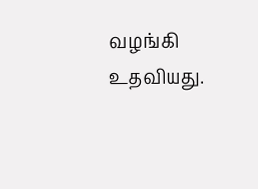வழங்கி உதவியது.